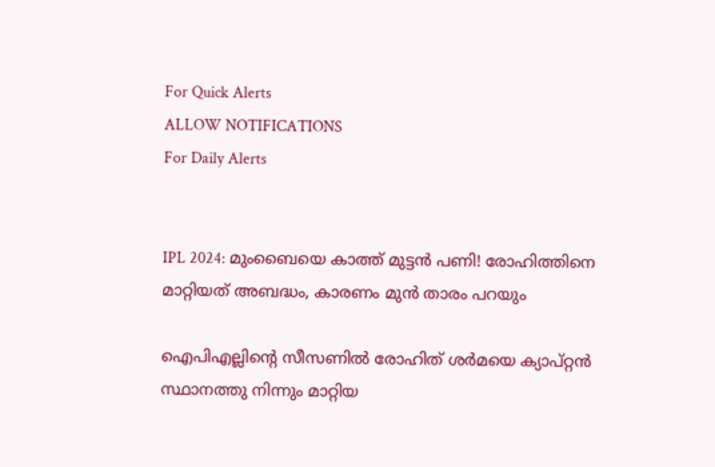For Quick Alerts
ALLOW NOTIFICATIONS
For Daily Alerts


IPL 2024: മുംബൈയെ കാത്ത് മുട്ടന്‍ പണി! രോഹിത്തിനെ മാറ്റിയത് അബദ്ധം, കാരണം മുന്‍ താരം പറയും

ഐപിഎല്ലിന്റെ സീസണില്‍ രോഹിത് ശര്‍മയെ ക്യാപ്റ്റന്‍ സ്ഥാനത്തു നിന്നും മാറ്റിയ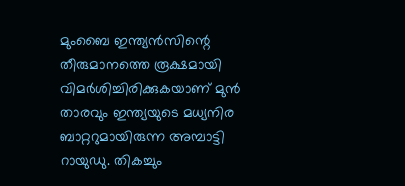മുംബൈ ഇന്ത്യന്‍സിന്റെ തീരുമാനത്തെ രൂക്ഷമായി വിമര്‍ശിച്ചിരിക്കുകയാണ് മുന്‍ താരവും ഇന്ത്യയുടെ മധ്യനിര ബാറ്ററുമായിരുന്ന അമ്പാട്ടി റായുഡു. തികച്ചും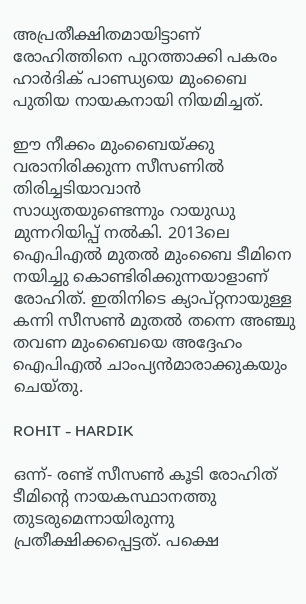അപ്രതീക്ഷിതമായിട്ടാണ് രോഹിത്തിനെ പുറത്താക്കി പകരം ഹാര്‍ദിക് പാണ്ഡ്യയെ മുംബൈ പുതിയ നായകനായി നിയമിച്ചത്.

ഈ നീക്കം മുംബൈയ്ക്കു വരാനിരിക്കുന്ന സീസണില്‍ തിരിച്ചടിയാവാന്‍ സാധ്യതയുണ്ടെന്നും റായുഡു മുന്നറിയിപ്പ് നല്‍കി. 2013ലെ ഐപിഎല്‍ മുതല്‍ മുംബൈ ടീമിനെ നയിച്ചു കൊണ്ടിരിക്കുന്നയാളാണ് രോഹിത്. ഇതിനിടെ ക്യാപ്റ്റനായുള്ള കന്നി സീസണ്‍ മുതല്‍ തന്നെ അഞ്ചു തവണ മുംബൈയെ അദ്ദേഹം ഐപിഎല്‍ ചാംപ്യന്‍മാരാക്കുകയും ചെയ്തു.

ROHIT - HARDIK

ഒന്ന്- രണ്ട് സീസണ്‍ കൂടി രോഹിത് ടീമിന്റെ നായകസ്ഥാനത്തു തുടരുമെന്നായിരുന്നു പ്രതീക്ഷിക്കപ്പെട്ടത്. പക്ഷെ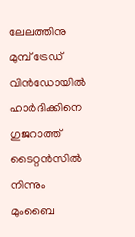ലേലത്തിനു മുമ്പ് ട്രേഡ് വിന്‍ഡോയില്‍ ഹാര്‍ദിക്കിനെ ഗുജറാത്ത് ടൈറ്റന്‍സില്‍ നിന്നും മുംബൈ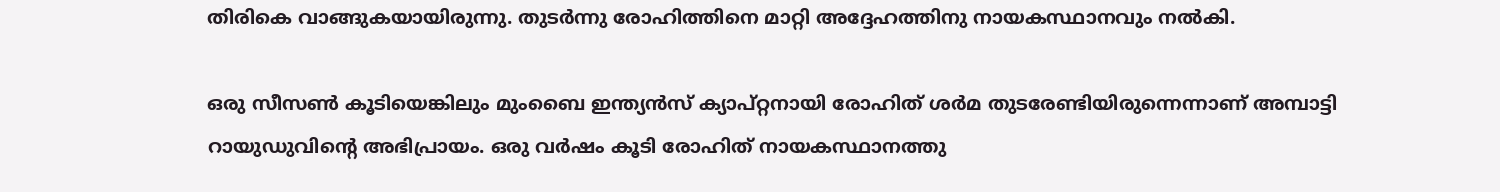തിരികെ വാങ്ങുകയായിരുന്നു. തുടര്‍ന്നു രോഹിത്തിനെ മാറ്റി അദ്ദേഹത്തിനു നായകസ്ഥാനവും നല്‍കി.

ഒരു സീസണ്‍ കൂടിയെങ്കിലും മുംബൈ ഇന്ത്യന്‍സ് ക്യാപ്റ്റനായി രോഹിത് ശര്‍മ തുടരേണ്ടിയിരുന്നെന്നാണ് അമ്പാട്ടി റായുഡുവിന്റെ അഭിപ്രായം. ഒരു വര്‍ഷം കൂടി രോഹിത് നായകസ്ഥാനത്തു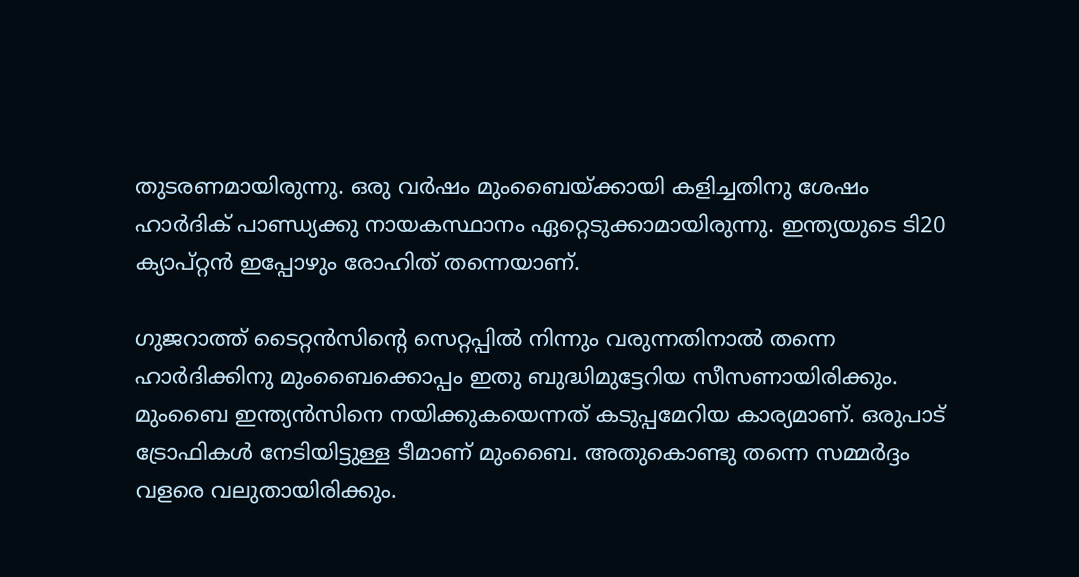തുടരണമായിരുന്നു. ഒരു വര്‍ഷം മുംബൈയ്ക്കായി കളിച്ചതിനു ശേഷം ഹാര്‍ദിക് പാണ്ഡ്യക്കു നായകസ്ഥാനം ഏറ്റെടുക്കാമായിരുന്നു. ഇന്ത്യയുടെ ടി20 ക്യാപ്റ്റന്‍ ഇപ്പോഴും രോഹിത് തന്നെയാണ്.

ഗുജറാത്ത് ടൈറ്റന്‍സിന്റെ സെറ്റപ്പില്‍ നിന്നും വരുന്നതിനാല്‍ തന്നെ ഹാര്‍ദിക്കിനു മുംബൈക്കൊപ്പം ഇതു ബുദ്ധിമുട്ടേറിയ സീസണായിരിക്കും. മുംബൈ ഇന്ത്യന്‍സിനെ നയിക്കുകയെന്നത് കടുപ്പമേറിയ കാര്യമാണ്. ഒരുപാട് ട്രോഫികള്‍ നേടിയിട്ടുള്ള ടീമാണ് മുംബൈ. അതുകൊണ്ടു തന്നെ സമ്മര്‍ദ്ദം വളരെ വലുതായിരിക്കും.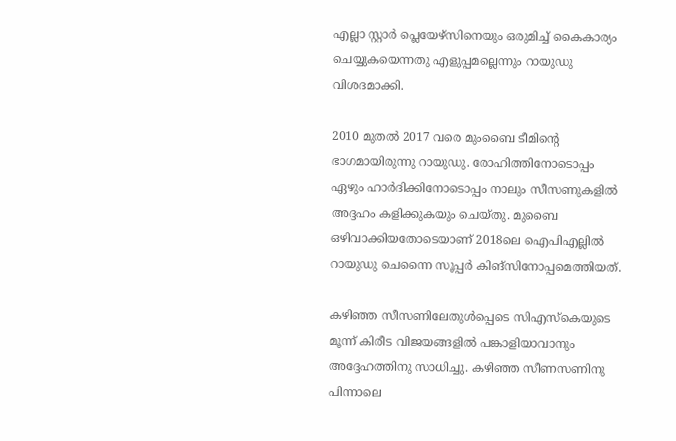എല്ലാ സ്റ്റാര്‍ പ്ലെയേഴ്‌സിനെയും ഒരുമിച്ച് കൈകാര്യം ചെയ്യുകയെന്നതു എളുപ്പമല്ലെന്നും റായുഡു വിശദമാക്കി.

2010 മുതല്‍ 2017 വരെ മുംബൈ ടീമിന്റെ ഭാഗമായിരുന്നു റായുഡു. രോഹിത്തിനോടൊപ്പം ഏഴും ഹാര്‍ദിക്കിനോടൊപ്പം നാലും സീസണുകളില്‍ അദ്ദഹം കളിക്കുകയും ചെയ്തു. മുബൈ ഒഴിവാക്കിയതോടെയാണ് 2018ലെ ഐപിഎല്ലില്‍ റായുഡു ചെന്നൈ സൂപ്പര്‍ കിങ്‌സിനോപ്പമെത്തിയത്.

കഴിഞ്ഞ സീസണിലേതുള്‍പ്പെടെ സിഎസ്‌കെയുടെ മൂന്ന് കിരീട വിജയങ്ങളില്‍ പങ്കാളിയാവാനും അദ്ദേഹത്തിനു സാധിച്ചു. കഴിഞ്ഞ സീണസണിനു പിന്നാലെ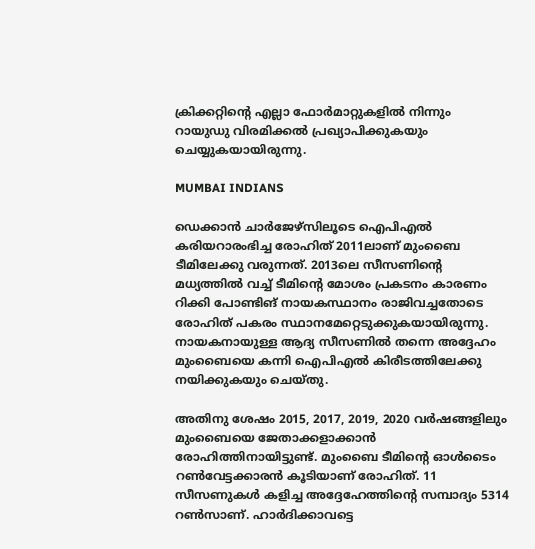ക്രിക്കറ്റിന്റെ എല്ലാ ഫോര്‍മാറ്റുകളില്‍ നിന്നും റായുഡു വിരമിക്കല്‍ പ്രഖ്യാപിക്കുകയും ചെയ്യുകയായിരുന്നു.

MUMBAI INDIANS

ഡെക്കാന്‍ ചാര്‍ജേഴ്‌സിലൂടെ ഐപിഎല്‍ കരിയറാരംഭിച്ച രോഹിത് 2011ലാണ് മുംബൈ ടീമിലേക്കു വരുന്നത്. 2013ലെ സീസണിന്റെ മധ്യത്തില്‍ വച്ച് ടീമിന്റെ മോശം പ്രകടനം കാരണം റിക്കി പോണ്ടിങ് നായകസ്ഥാനം രാജിവച്ചതോടെ രോഹിത് പകരം സ്ഥാനമേറ്റെടുക്കുകയായിരുന്നു. നായകനായുള്ള ആദ്യ സീസണില്‍ തന്നെ അദ്ദേഹം മുംബൈയെ കന്നി ഐപിഎല്‍ കിരീടത്തിലേക്കു നയിക്കുകയും ചെയ്തു.

അതിനു ശേഷം 2015, 2017, 2019, 2020 വര്‍ഷങ്ങളിലും മുംബൈയെ ജേതാക്കളാക്കാന്‍ രോഹിത്തിനായിട്ടുണ്ട്. മുംബൈ ടീമിന്റെ ഓള്‍ടൈം റണ്‍വേട്ടക്കാരന്‍ കൂടിയാണ് രോഹിത്. 11 സീസണുകള്‍ കളിച്ച അദ്ദേഹേത്തിന്റെ സമ്പാദ്യം 5314 റണ്‍സാണ്. ഹാര്‍ദിക്കാവട്ടെ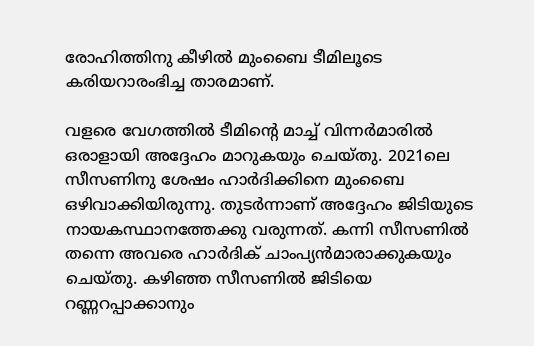രോഹിത്തിനു കീഴില്‍ മുംബൈ ടീമിലൂടെ കരിയറാരംഭിച്ച താരമാണ്.

വളരെ വേഗത്തില്‍ ടീമിന്റെ മാച്ച് വിന്നര്‍മാരില്‍ ഒരാളായി അദ്ദേഹം മാറുകയും ചെയ്തു. 2021ലെ സീസണിനു ശേഷം ഹാര്‍ദിക്കിനെ മുംബൈ ഒഴിവാക്കിയിരുന്നു. തുടര്‍ന്നാണ് അദ്ദേഹം ജിടിയുടെ നായകസ്ഥാനത്തേക്കു വരുന്നത്. കന്നി സീസണില്‍ തന്നെ അവരെ ഹാര്‍ദിക് ചാംപ്യന്‍മാരാക്കുകയും ചെയ്തു. കഴിഞ്ഞ സീസണില്‍ ജിടിയെ റണ്ണറപ്പാക്കാനും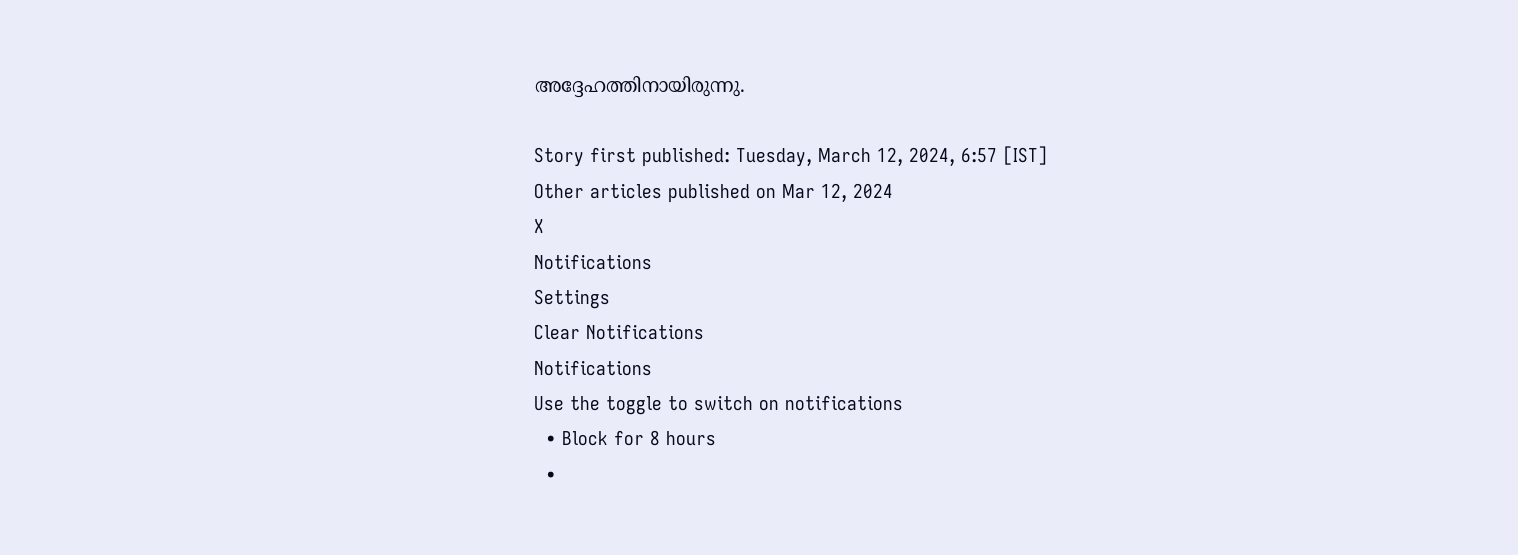അദ്ദേഹത്തിനായിരുന്നു.

Story first published: Tuesday, March 12, 2024, 6:57 [IST]
Other articles published on Mar 12, 2024
X
Notifications
Settings
Clear Notifications
Notifications
Use the toggle to switch on notifications
  • Block for 8 hours
  •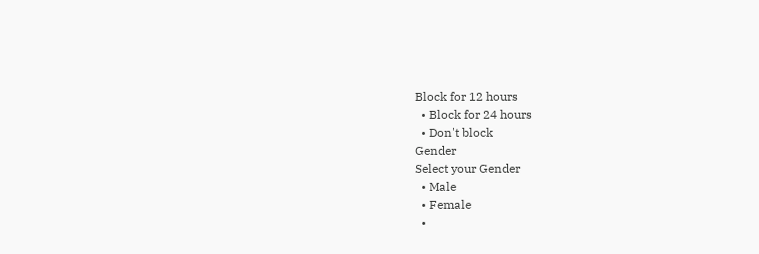Block for 12 hours
  • Block for 24 hours
  • Don't block
Gender
Select your Gender
  • Male
  • Female
  •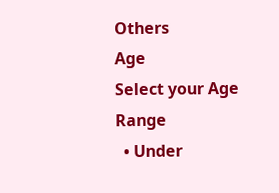Others
Age
Select your Age Range
  • Under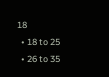18
  • 18 to 25
  • 26 to 35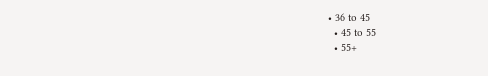• 36 to 45
  • 45 to 55
  • 55+